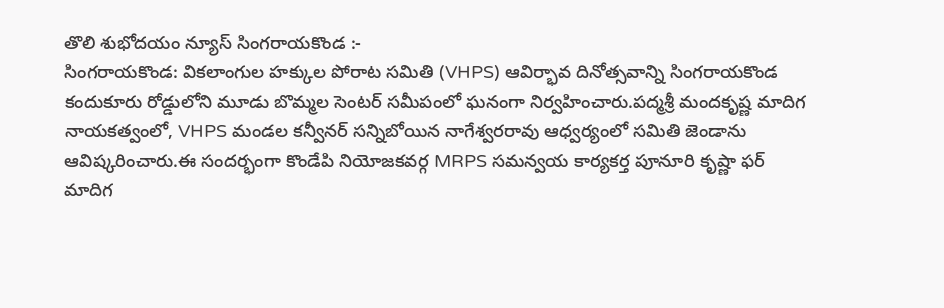తొలి శుభోదయం న్యూస్ సింగరాయకొండ :-
సింగరాయకొండ: వికలాంగుల హక్కుల పోరాట సమితి (VHPS) ఆవిర్భావ దినోత్సవాన్ని సింగరాయకొండ కందుకూరు రోడ్డులోని మూడు బొమ్మల సెంటర్ సమీపంలో ఘనంగా నిర్వహించారు.పద్మశ్రీ మందకృష్ణ మాదిగ నాయకత్వంలో, VHPS మండల కన్వీనర్ సన్నిబోయిన నాగేశ్వరరావు ఆధ్వర్యంలో సమితి జెండాను ఆవిష్కరించారు.ఈ సందర్భంగా కొండేపి నియోజకవర్గ MRPS సమన్వయ కార్యకర్త పూనూరి కృష్ణా ఫర్ మాదిగ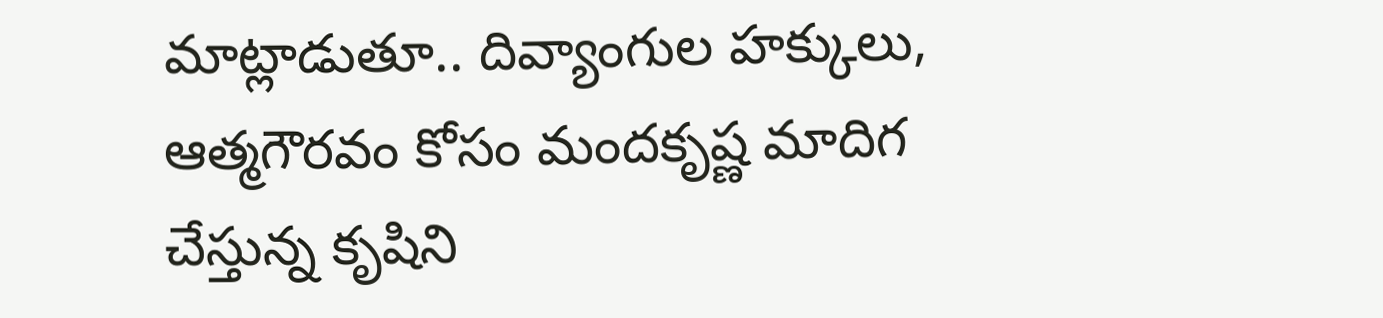మాట్లాడుతూ.. దివ్యాంగుల హక్కులు, ఆత్మగౌరవం కోసం మందకృష్ణ మాదిగ చేస్తున్న కృషిని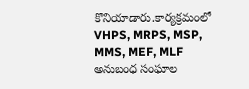కొనియాడారు.కార్యక్రమంలో VHPS, MRPS, MSP, MMS, MEF, MLF అనుబంధ సంఘాల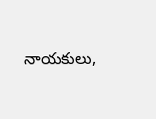నాయకులు,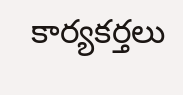కార్యకర్తలు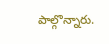పాల్గొన్నారు.